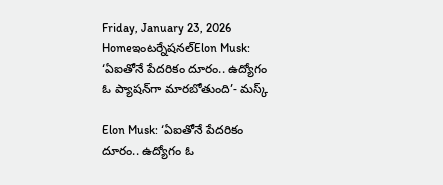Friday, January 23, 2026
Homeఇంటర్నేషనల్Elon Musk: ‘ఏఐతోనే పేదరికం దూరం.. ఉద్యోగం ఓ ప్యాషన్‌గా మారబోతుంది’- మస్క్‌

Elon Musk: ‘ఏఐతోనే పేదరికం దూరం.. ఉద్యోగం ఓ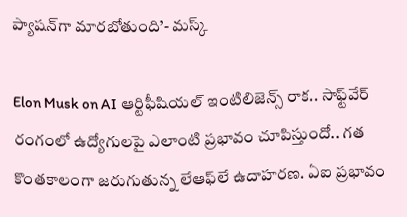ప్యాషన్‌గా మారబోతుంది’- మస్క్‌

Elon Musk on AI ఆర్టిఫీషియల్‌ ఇంటిలిజెన్స్‌ రాక.. సాఫ్ట్‌వేర్‌ రంగంలో ఉద్యోగులపై ఎలాంటి ప్రభావం చూపిస్తుందో.. గత కొంతకాలంగా జరుగుతున్న లేఆఫ్‌లే ఉదాహరణ. ఏఐ ప్రభావం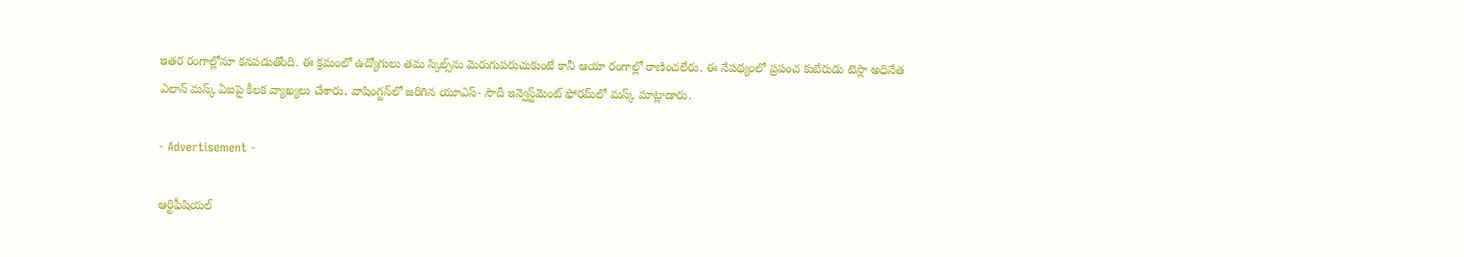ఇతర రంగాల్లోనూ కనపడుతోంది. ఈ క్రమంలో ఉద్యోగులు తమ స్కిల్స్‌ను మెరుగుపరుచుకుంటే కానీ ఆయా రంగాల్లో రాణించలేరు. ఈ నేపథ్యంలో ప్రపంచ కుబేరుడు టెస్లా అధినేత ఎలాన్‌ మస్క్‌ ఏఐపై కీలక వ్యాఖ్యలు చేశారు. వాషింగ్టన్‌లో జరిగిన యూఎస్‌- సౌదీ ఇన్వెస్ట్‌మెంట్‌ ఫోరమ్‌లో మస్క్‌ మాట్లాడారు.

- Advertisement -

ఆర్టిఫీషియల్‌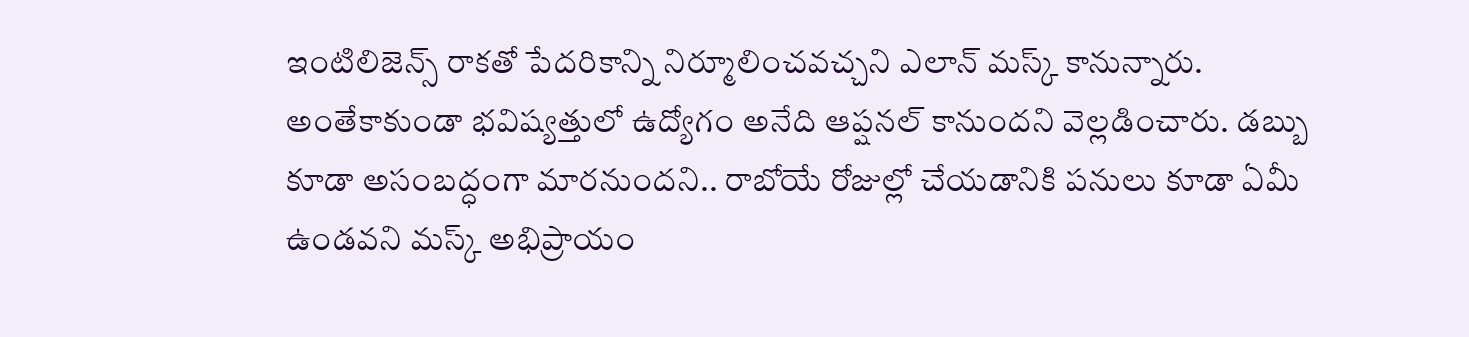ఇంటిలిజెన్స్‌ రాకతో పేదరికాన్ని నిర్మూలించవచ్చని ఎలాన్‌ మస్క్‌ కానున్నారు. అంతేకాకుండా భవిష్యత్తులో ఉద్యోగం అనేది ఆప్షనల్‌ కానుందని వెల్లడించారు. డబ్బు కూడా అసంబద్ధంగా మారనుందని.. రాబోయే రోజుల్లో చేయడానికి పనులు కూడా ఏమీ ఉండవని మస్క్‌ అభిప్రాయం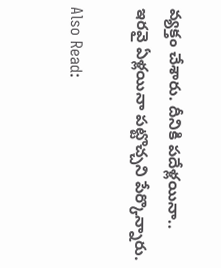వ్యక్తం చేశారు. దీనికి పదేళ్లయినా.. ఇరవై ఏళ్లయినా పట్టొచ్చని పేర్కొన్నారు.

Also Read: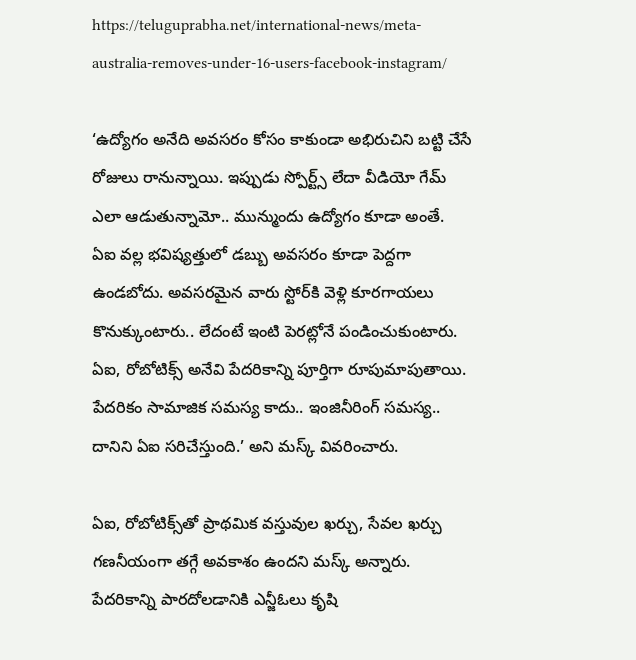https://teluguprabha.net/international-news/meta-australia-removes-under-16-users-facebook-instagram/

‘ఉద్యోగం అనేది అవసరం కోసం కాకుండా అభిరుచిని బట్టి చేసే రోజులు రానున్నాయి. ఇప్పుడు స్పోర్ట్స్‌ లేదా వీడియో గేమ్‌ ఎలా ఆడుతున్నామో.. మున్ముందు ఉద్యోగం కూడా అంతే. ఏఐ వల్ల భవిష్యత్తులో డబ్బు అవసరం కూడా పెద్దగా ఉండబోదు. అవసరమైన వారు స్టోర్‌కి వెళ్లి కూరగాయలు కొనుక్కుంటారు.. లేదంటే ఇంటి పెరట్లోనే పండించుకుంటారు. ఏఐ, రోబోటిక్స్‌ అనేవి పేదరికాన్ని పూర్తిగా రూపుమాపుతాయి. పేదరికం సామాజిక సమస్య కాదు.. ఇంజినీరింగ్‌ సమస్య.. దానిని ఏఐ సరిచేస్తుంది.’ అని మస్క్‌ వివరించారు.

ఏఐ, రోబోటిక్స్‌తో ప్రాథమిక వస్తువుల ఖర్చు, సేవల ఖర్చు గణనీయంగా తగ్గే అవకాశం ఉందని మస్క్‌ అన్నారు. పేదరికాన్ని పారదోలడానికి ఎన్జీఓలు కృషి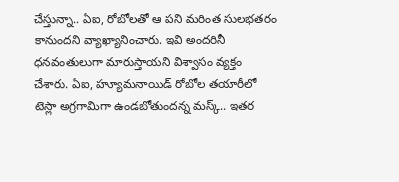చేస్తున్నా.. ఏఐ, రోబోలతో ఆ పని మరింత సులభతరం కానుందని వ్యాఖ్యానించారు. ఇవి అందరినీ ధనవంతులుగా మారుస్తాయని విశ్వాసం వ్యక్తం చేశారు. ఏఐ, హ్యూమనాయిడ్‌ రోబోల తయారీలో టెస్లా అగ్రగామిగా ఉండబోతుందన్న మస్క్‌.. ఇతర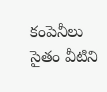కంపెనీలు సైతం వీటిని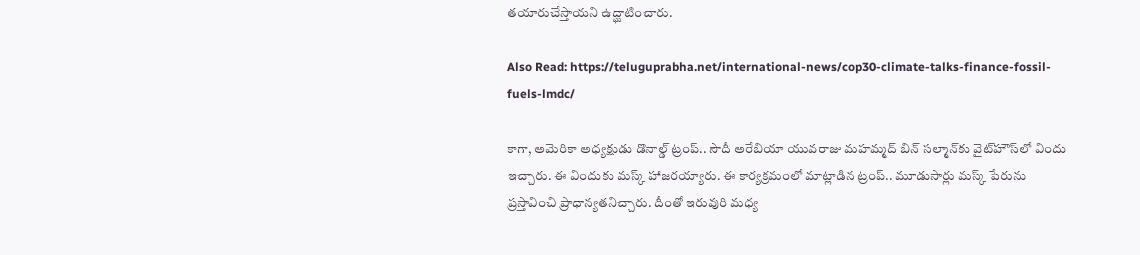తయారుచేస్తాయని ఉద్ఘాటించారు.

Also Read: https://teluguprabha.net/international-news/cop30-climate-talks-finance-fossil-fuels-lmdc/

కాగా, అమెరికా అధ్యక్షుడు డొనాల్డ్ ట్రంప్.. సౌదీ అరేబియా యువరాజు మహమ్మద్ బిన్ సల్మాన్‌కు వైట్‌హౌస్‌లో విందు ఇచ్చారు. ఈ విందుకు మస్క్ హాజరయ్యారు. ఈ కార్యక్రమంలో మాట్లాడిన ట్రంప్.. మూడుసార్లు మస్క్ పేరును ప్రస్తావించి ప్రాధాన్యతనిచ్చారు. దీంతో ఇరువురి మధ్య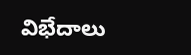విభేదాలు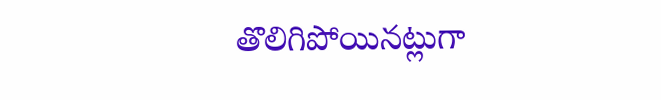తొలిగిపోయినట్లుగా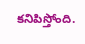కనిపిస్తోంది.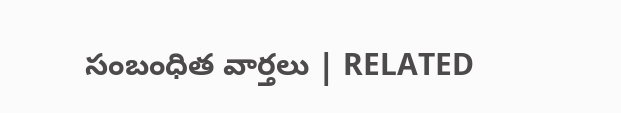సంబంధిత వార్తలు | RELATED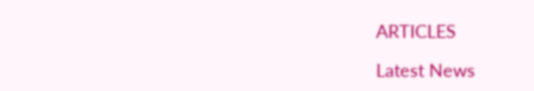ARTICLES

Latest News